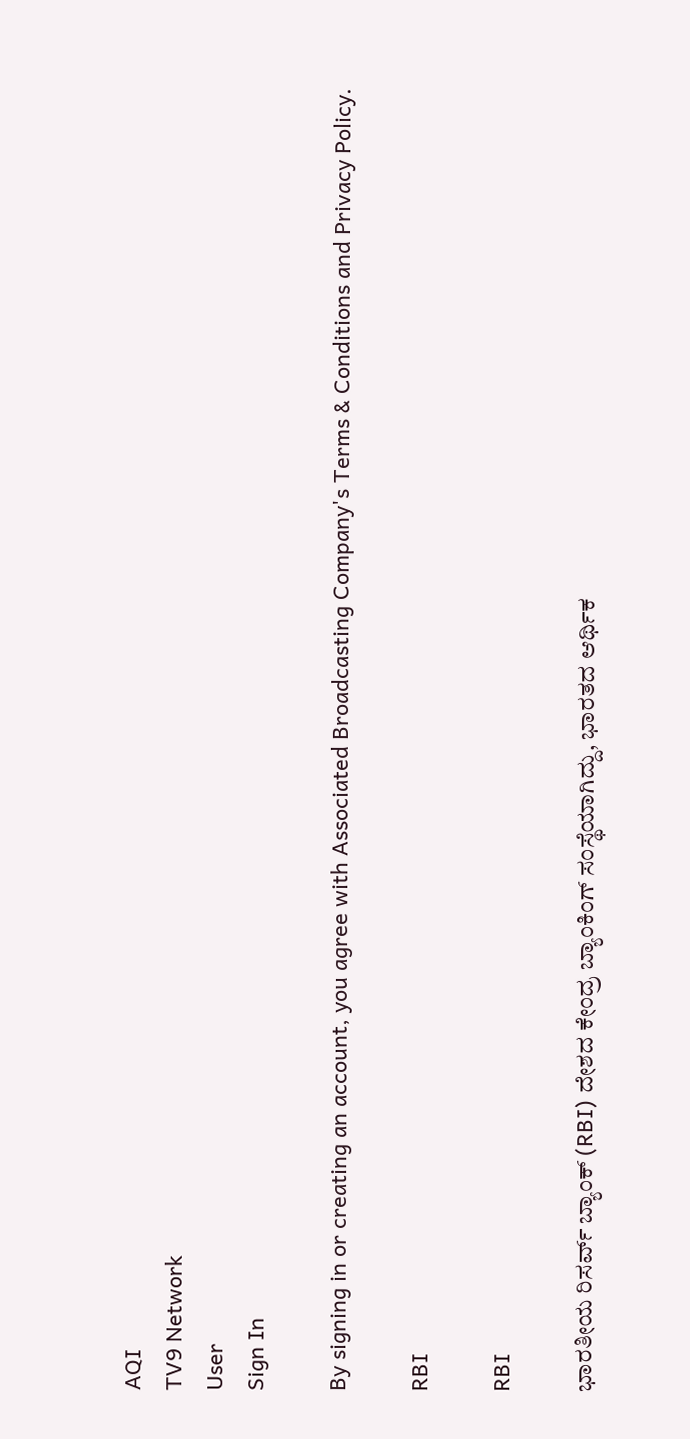AQI
TV9 Network
User
Sign In

By signing in or creating an account, you agree with Associated Broadcasting Company's Terms & Conditions and Privacy Policy.

RBI

RBI

ಭಾರತೀಯ ರಿಸರ್ವ್ ಬ್ಯಾಂಕ್ (RBI) ದೇಶದ ಕೇಂದ್ರ ಬ್ಯಾಂಕಿಂಗ್ ಸಂಸ್ಥೆಯಾಗಿದ್ದು, ಭಾರತದ ಆರ್ಥಿಕ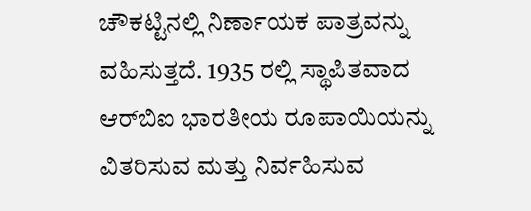ಚೌಕಟ್ಟಿನಲ್ಲಿ ನಿರ್ಣಾಯಕ ಪಾತ್ರವನ್ನು ವಹಿಸುತ್ತದೆ. 1935 ರಲ್ಲಿ ಸ್ಥಾಪಿತವಾದ ಆರ್‌ಬಿಐ ಭಾರತೀಯ ರೂಪಾಯಿಯನ್ನು ವಿತರಿಸುವ ಮತ್ತು ನಿರ್ವಹಿಸುವ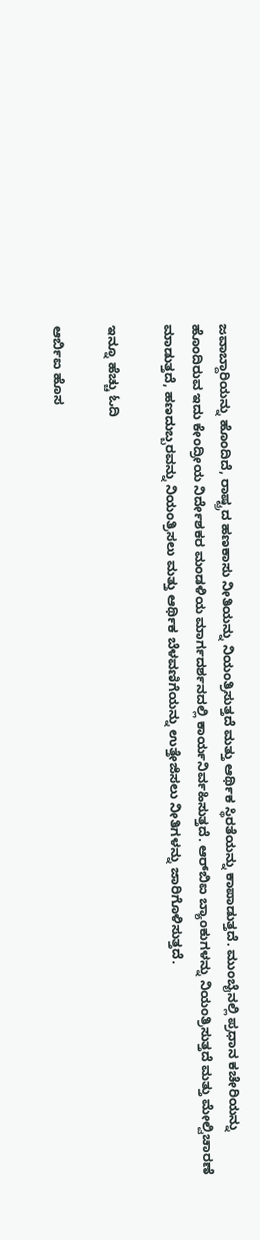ಜವಾಬ್ದಾರಿಯನ್ನು ಹೊಂದಿದೆ, ರಾಷ್ಟ್ರದ ಹಣಕಾಸು ನೀತಿಯನ್ನು ನಿಯಂತ್ರಿಸುತ್ತದೆ ಮತ್ತು ಆರ್ಥಿಕ ಸ್ಥಿರತೆಯನ್ನು ಕಾಪಾಡುತ್ತದೆ. ಮುಂಬೈನಲ್ಲಿ ಪ್ರಧಾನ ಕಚೇರಿಯನ್ನು ಹೊಂದಿರುವ ಇದು ಕೇಂದ್ರೀಯ ನಿರ್ದೇಶಕರ ಮಂಡಳಿಯ ಮಾರ್ಗದರ್ಶನದಲ್ಲಿ ಕಾರ್ಯನಿರ್ವಹಿಸುತ್ತದೆ. ಆರ್‌ಬಿಐ ಬ್ಯಾಂಕುಗಳನ್ನು ನಿಯಂತ್ರಿಸುತ್ತದೆ ಮತ್ತು ಮೇಲ್ವಿಚಾರಣೆ ಮಾಡುತ್ತದೆ, ಹಣದುಬ್ಬರವನ್ನು ನಿಯಂತ್ರಿಸಲು ಮತ್ತು ಆರ್ಥಿಕ ಬೆಳವಣಿಗೆಯನ್ನು ಉತ್ತೇಜಿಸಲು ನೀತಿಗಳನ್ನು ಜಾರಿಗೊಳಿಸುತ್ತದೆ.

ಇನ್ನೂ ಹೆಚ್ಚು ಓದಿ

ಆರ್ಬಿಐ ಹೊಸ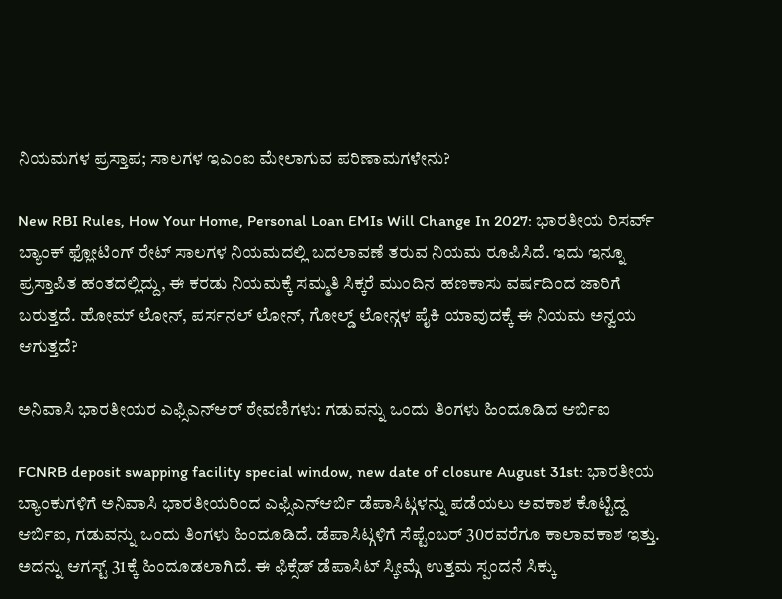ನಿಯಮಗಳ ಪ್ರಸ್ತಾಪ; ಸಾಲಗಳ ಇಎಂಐ ಮೇಲಾಗುವ ಪರಿಣಾಮಗಳೇನು?

New RBI Rules, How Your Home, Personal Loan EMIs Will Change In 2027: ಭಾರತೀಯ ರಿಸರ್ವ್ ಬ್ಯಾಂಕ್ ಫ್ಲೋಟಿಂಗ್ ರೇಟ್ ಸಾಲಗಳ ನಿಯಮದಲ್ಲಿ ಬದಲಾವಣೆ ತರುವ ನಿಯಮ ರೂಪಿಸಿದೆ. ಇದು ಇನ್ನೂ ಪ್ರಸ್ತಾಪಿತ ಹಂತದಲ್ಲಿದ್ದು, ಈ ಕರಡು ನಿಯಮಕ್ಕೆ ಸಮ್ಮತಿ ಸಿಕ್ಕರೆ ಮುಂದಿನ ಹಣಕಾಸು ವರ್ಷದಿಂದ ಜಾರಿಗೆ ಬರುತ್ತದೆ. ಹೋಮ್ ಲೋನ್, ಪರ್ಸನಲ್ ಲೋನ್, ಗೋಲ್ಡ್ ಲೋನ್ಗಳ ಪೈಕಿ ಯಾವುದಕ್ಕೆ ಈ ನಿಯಮ ಅನ್ವಯ ಆಗುತ್ತದೆ?

ಅನಿವಾಸಿ ಭಾರತೀಯರ ಎಫ್ಸಿಎನ್ಆರ್ ಠೇವಣಿಗಳು: ಗಡುವನ್ನು ಒಂದು ತಿಂಗಳು ಹಿಂದೂಡಿದ ಆರ್ಬಿಐ

FCNRB deposit swapping facility special window, new date of closure August 31st: ಭಾರತೀಯ ಬ್ಯಾಂಕುಗಳಿಗೆ ಅನಿವಾಸಿ ಭಾರತೀಯರಿಂದ ಎಫ್ಸಿಎನ್ಆರ್ಬಿ ಡೆಪಾಸಿಟ್ಗಳನ್ನು ಪಡೆಯಲು ಅವಕಾಶ ಕೊಟ್ಟಿದ್ದ ಆರ್ಬಿಐ, ಗಡುವನ್ನು ಒಂದು ತಿಂಗಳು ಹಿಂದೂಡಿದೆ. ಡೆಪಾಸಿಟ್ಗಳಿಗೆ ಸೆಪ್ಟೆಂಬರ್ 30ರವರೆಗೂ ಕಾಲಾವಕಾಶ ಇತ್ತು. ಅದನ್ನು ಆಗಸ್ಟ್ 31ಕ್ಕೆ ಹಿಂದೂಡಲಾಗಿದೆ. ಈ ಫಿಕ್ಸೆಡ್ ಡೆಪಾಸಿಟ್ ಸ್ಕೀಮ್ಗೆ ಉತ್ತಮ ಸ್ಪಂದನೆ ಸಿಕ್ಕು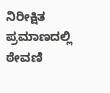ನಿರೀಕ್ಷಿತ ಪ್ರಮಾಣದಲ್ಲಿ ಠೇವಣಿ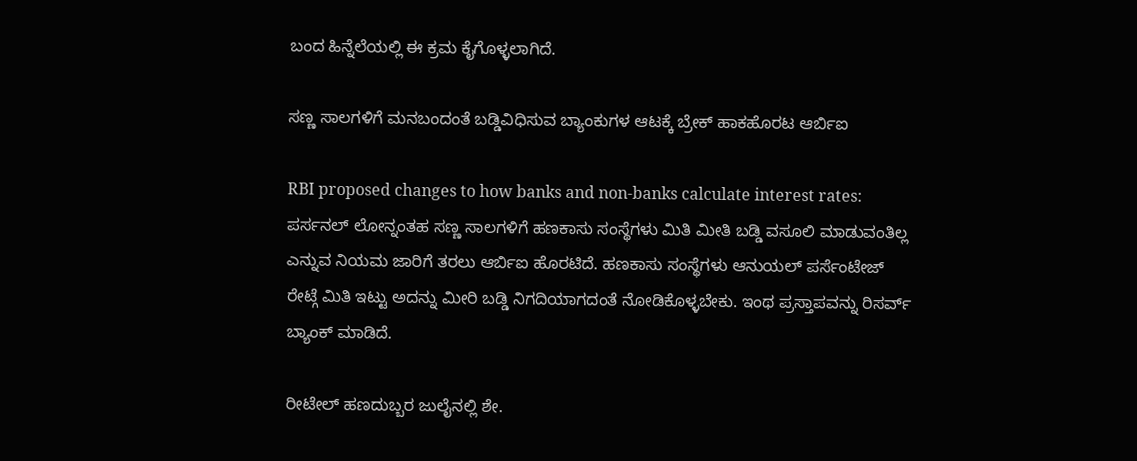ಬಂದ ಹಿನ್ನೆಲೆಯಲ್ಲಿ ಈ ಕ್ರಮ ಕೈಗೊಳ್ಳಲಾಗಿದೆ.

ಸಣ್ಣ ಸಾಲಗಳಿಗೆ ಮನಬಂದಂತೆ ಬಡ್ಡಿವಿಧಿಸುವ ಬ್ಯಾಂಕುಗಳ ಆಟಕ್ಕೆ ಬ್ರೇಕ್ ಹಾಕಹೊರಟ ಆರ್ಬಿಐ

RBI proposed changes to how banks and non-banks calculate interest rates: ಪರ್ಸನಲ್ ಲೋನ್ನಂತಹ ಸಣ್ಣ ಸಾಲಗಳಿಗೆ ಹಣಕಾಸು ಸಂಸ್ಥೆಗಳು ಮಿತಿ ಮೀತಿ ಬಡ್ಡಿ ವಸೂಲಿ ಮಾಡುವಂತಿಲ್ಲ ಎನ್ನುವ ನಿಯಮ ಜಾರಿಗೆ ತರಲು ಆರ್ಬಿಐ ಹೊರಟಿದೆ. ಹಣಕಾಸು ಸಂಸ್ಥೆಗಳು ಆನುಯಲ್ ಪರ್ಸೆಂಟೇಜ್ ರೇಟ್ಗೆ ಮಿತಿ ಇಟ್ಟು ಅದನ್ನು ಮೀರಿ ಬಡ್ಡಿ ನಿಗದಿಯಾಗದಂತೆ ನೋಡಿಕೊಳ್ಳಬೇಕು. ಇಂಥ ಪ್ರಸ್ತಾಪವನ್ನು ರಿಸರ್ವ್ ಬ್ಯಾಂಕ್ ಮಾಡಿದೆ.

ರೀಟೇಲ್ ಹಣದುಬ್ಬರ ಜುಲೈನಲ್ಲಿ ಶೇ.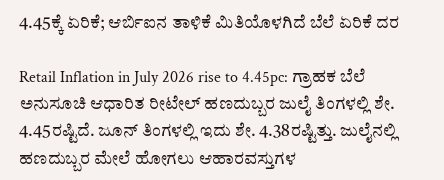4.45ಕ್ಕೆ ಏರಿಕೆ; ಆರ್ಬಿಐನ ತಾಳಿಕೆ ಮಿತಿಯೊಳಗಿದೆ ಬೆಲೆ ಏರಿಕೆ ದರ

Retail Inflation in July 2026 rise to 4.45pc: ಗ್ರಾಹಕ ಬೆಲೆ ಅನುಸೂಚಿ ಆಧಾರಿತ ರೀಟೇಲ್ ಹಣದುಬ್ಬರ ಜುಲೈ ತಿಂಗಳಲ್ಲಿ ಶೇ. 4.45ರಷ್ಟಿದೆ. ಜೂನ್ ತಿಂಗಳಲ್ಲಿ ಇದು ಶೇ. 4.38ರಷ್ಟಿತ್ತು. ಜುಲೈನಲ್ಲಿ ಹಣದುಬ್ಬರ ಮೇಲೆ ಹೋಗಲು ಆಹಾರವಸ್ತುಗಳ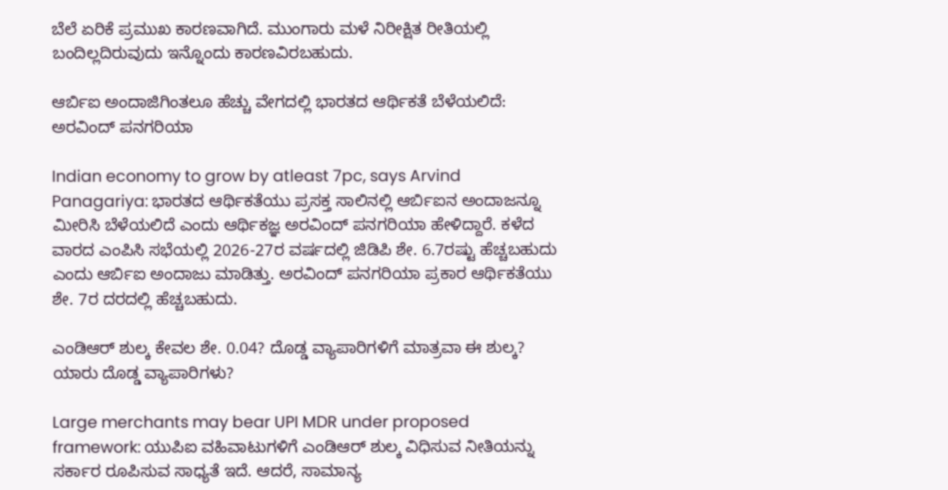ಬೆಲೆ ಏರಿಕೆ ಪ್ರಮುಖ ಕಾರಣವಾಗಿದೆ. ಮುಂಗಾರು ಮಳೆ ನಿರೀಕ್ಷಿತ ರೀತಿಯಲ್ಲಿ ಬಂದಿಲ್ಲದಿರುವುದು ಇನ್ನೊಂದು ಕಾರಣವಿರಬಹುದು.

ಆರ್ಬಿಐ ಅಂದಾಜಿಗಿಂತಲೂ ಹೆಚ್ಚು ವೇಗದಲ್ಲಿ ಭಾರತದ ಆರ್ಥಿಕತೆ ಬೆಳೆಯಲಿದೆ: ಅರವಿಂದ್ ಪನಗರಿಯಾ

Indian economy to grow by atleast 7pc, says Arvind Panagariya: ಭಾರತದ ಆರ್ಥಿಕತೆಯು ಪ್ರಸಕ್ತ ಸಾಲಿನಲ್ಲಿ ಆರ್ಬಿಐನ ಅಂದಾಜನ್ನೂ ಮೀರಿಸಿ ಬೆಳೆಯಲಿದೆ ಎಂದು ಆರ್ಥಿಕಜ್ಞ ಅರವಿಂದ್ ಪನಗರಿಯಾ ಹೇಳಿದ್ದಾರೆ. ಕಳೆದ ವಾರದ ಎಂಪಿಸಿ ಸಭೆಯಲ್ಲಿ 2026-27ರ ವರ್ಷದಲ್ಲಿ ಜಿಡಿಪಿ ಶೇ. 6.7ರಷ್ಟು ಹೆಚ್ಚಬಹುದು ಎಂದು ಆರ್ಬಿಐ ಅಂದಾಜು ಮಾಡಿತ್ತು. ಅರವಿಂದ್ ಪನಗರಿಯಾ ಪ್ರಕಾರ ಆರ್ಥಿಕತೆಯು ಶೇ. 7ರ ದರದಲ್ಲಿ ಹೆಚ್ಚಬಹುದು.

ಎಂಡಿಆರ್ ಶುಲ್ಕ ಕೇವಲ ಶೇ. 0.04? ದೊಡ್ಡ ವ್ಯಾಪಾರಿಗಳಿಗೆ ಮಾತ್ರವಾ ಈ ಶುಲ್ಕ? ಯಾರು ದೊಡ್ಡ ವ್ಯಾಪಾರಿಗಳು?

Large merchants may bear UPI MDR under proposed framework: ಯುಪಿಐ ವಹಿವಾಟುಗಳಿಗೆ ಎಂಡಿಆರ್ ಶುಲ್ಕ ವಿಧಿಸುವ ನೀತಿಯನ್ನು ಸರ್ಕಾರ ರೂಪಿಸುವ ಸಾಧ್ಯತೆ ಇದೆ. ಆದರೆ, ಸಾಮಾನ್ಯ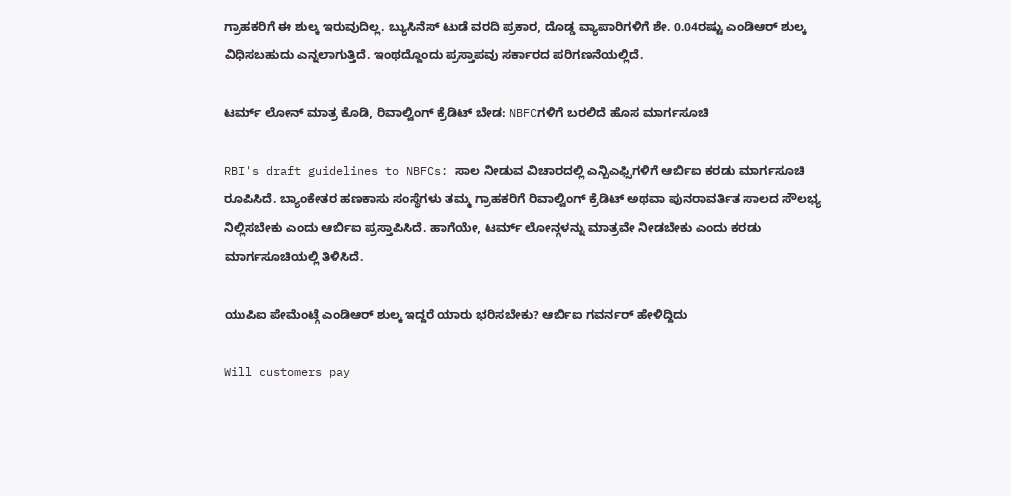ಗ್ರಾಹಕರಿಗೆ ಈ ಶುಲ್ಕ ಇರುವುದಿಲ್ಲ. ಬ್ಯುಸಿನೆಸ್ ಟುಡೆ ವರದಿ ಪ್ರಕಾರ, ದೊಡ್ಡ ವ್ಯಾಪಾರಿಗಳಿಗೆ ಶೇ. 0.04ರಷ್ಟು ಎಂಡಿಆರ್ ಶುಲ್ಕ ವಿಧಿಸಬಹುದು ಎನ್ನಲಾಗುತ್ತಿದೆ. ಇಂಥದ್ದೊಂದು ಪ್ರಸ್ತಾಪವು ಸರ್ಕಾರದ ಪರಿಗಣನೆಯಲ್ಲಿದೆ.

ಟರ್ಮ್ ಲೋನ್ ಮಾತ್ರ ಕೊಡಿ, ರಿವಾಲ್ವಿಂಗ್ ಕ್ರೆಡಿಟ್ ಬೇಡ: NBFCಗಳಿಗೆ ಬರಲಿದೆ ಹೊಸ ಮಾರ್ಗಸೂಚಿ

RBI's draft guidelines to NBFCs: ಸಾಲ ನೀಡುವ ವಿಚಾರದಲ್ಲಿ ಎನ್ಬಿಎಫ್ಸಿಗಳಿಗೆ ಆರ್ಬಿಐ ಕರಡು ಮಾರ್ಗಸೂಚಿ ರೂಪಿಸಿದೆ. ಬ್ಯಾಂಕೇತರ ಹಣಕಾಸು ಸಂಸ್ಥೆಗಳು ತಮ್ಮ ಗ್ರಾಹಕರಿಗೆ ರಿವಾಲ್ವಿಂಗ್ ಕ್ರೆಡಿಟ್ ಅಥವಾ ಪುನರಾವರ್ತಿತ ಸಾಲದ ಸೌಲಭ್ಯ ನಿಲ್ಲಿಸಬೇಕು ಎಂದು ಆರ್ಬಿಐ ಪ್ರಸ್ತಾಪಿಸಿದೆ. ಹಾಗೆಯೇ, ಟರ್ಮ್ ಲೋನ್ಗಳನ್ನು ಮಾತ್ರವೇ ನೀಡಬೇಕು ಎಂದು ಕರಡು ಮಾರ್ಗಸೂಚಿಯಲ್ಲಿ ತಿಳಿಸಿದೆ.

ಯುಪಿಐ ಪೇಮೆಂಟ್ಗೆ ಎಂಡಿಆರ್ ಶುಲ್ಕ ಇದ್ದರೆ ಯಾರು ಭರಿಸಬೇಕು? ಆರ್ಬಿಐ ಗವರ್ನರ್ ಹೇಳಿದ್ದಿದು

Will customers pay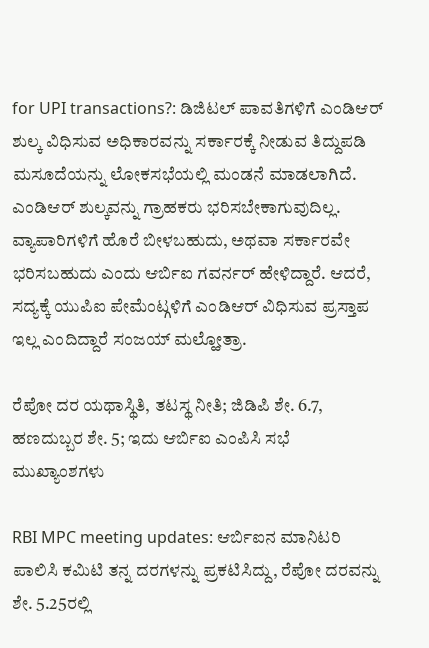for UPI transactions?: ಡಿಜಿಟಲ್ ಪಾವತಿಗಳಿಗೆ ಎಂಡಿಆರ್ ಶುಲ್ಕ ವಿಧಿಸುವ ಅಧಿಕಾರವನ್ನು ಸರ್ಕಾರಕ್ಕೆ ನೀಡುವ ತಿದ್ದುಪಡಿ ಮಸೂದೆಯನ್ನು ಲೋಕಸಭೆಯಲ್ಲಿ ಮಂಡನೆ ಮಾಡಲಾಗಿದೆ. ಎಂಡಿಆರ್ ಶುಲ್ಕವನ್ನು ಗ್ರಾಹಕರು ಭರಿಸಬೇಕಾಗುವುದಿಲ್ಲ. ವ್ಯಾಪಾರಿಗಳಿಗೆ ಹೊರೆ ಬೀಳಬಹುದು, ಅಥವಾ ಸರ್ಕಾರವೇ ಭರಿಸಬಹುದು ಎಂದು ಆರ್ಬಿಐ ಗವರ್ನರ್ ಹೇಳಿದ್ದಾರೆ. ಆದರೆ, ಸದ್ಯಕ್ಕೆ ಯುಪಿಐ ಪೇಮೆಂಟ್ಗಳಿಗೆ ಎಂಡಿಆರ್ ವಿಧಿಸುವ ಪ್ರಸ್ತಾಪ ಇಲ್ಲ ಎಂದಿದ್ದಾರೆ ಸಂಜಯ್ ಮಲ್ಹೋತ್ರಾ.

ರೆಪೋ ದರ ಯಥಾಸ್ಥಿತಿ, ತಟಸ್ಥ ನೀತಿ; ಜಿಡಿಪಿ ಶೇ. 6.7, ಹಣದುಬ್ಬರ ಶೇ. 5; ಇದು ಆರ್ಬಿಐ ಎಂಪಿಸಿ ಸಭೆ ಮುಖ್ಯಾಂಶಗಳು

RBI MPC meeting updates: ಆರ್ಬಿಐನ ಮಾನಿಟರಿ ಪಾಲಿಸಿ ಕಮಿಟಿ ತನ್ನ ದರಗಳನ್ನು ಪ್ರಕಟಿಸಿದ್ದು, ರೆಪೋ ದರವನ್ನು ಶೇ. 5.25ರಲ್ಲಿ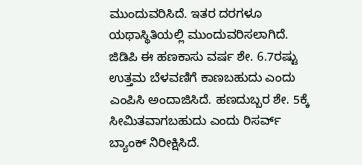ಮುಂದುವರಿಸಿದೆ. ಇತರ ದರಗಳೂ ಯಥಾಸ್ಥಿತಿಯಲ್ಲಿ ಮುಂದುವರಿಸಲಾಗಿದೆ. ಜಿಡಿಪಿ ಈ ಹಣಕಾಸು ವರ್ಷ ಶೇ. 6.7ರಷ್ಟು ಉತ್ತಮ ಬೆಳವಣಿಗೆ ಕಾಣಬಹುದು ಎಂದು ಎಂಪಿಸಿ ಅಂದಾಜಿಸಿದೆ. ಹಣದುಬ್ಬರ ಶೇ. 5ಕ್ಕೆ ಸೀಮಿತವಾಗಬಹುದು ಎಂದು ರಿಸರ್ವ್ ಬ್ಯಾಂಕ್ ನಿರೀಕ್ಷಿಸಿದೆ.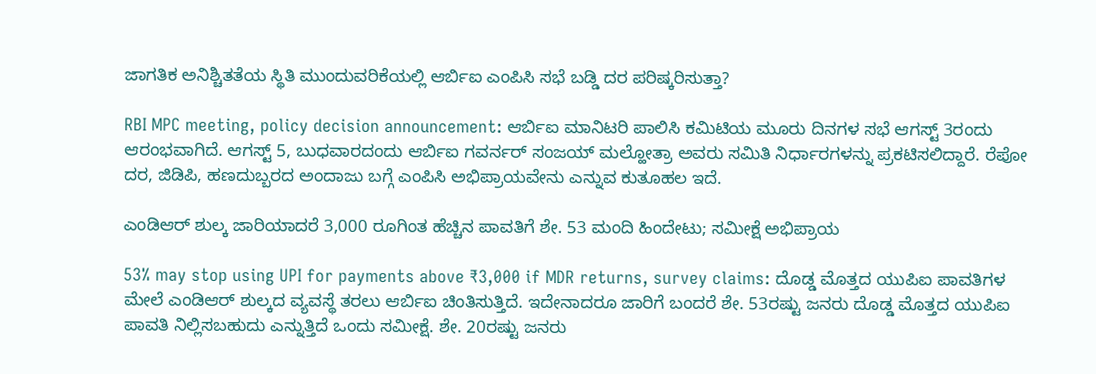ಜಾಗತಿಕ ಅನಿಶ್ಚಿತತೆಯ ಸ್ಥಿತಿ ಮುಂದುವರಿಕೆಯಲ್ಲಿ ಆರ್ಬಿಐ ಎಂಪಿಸಿ ಸಭೆ ಬಡ್ಡಿ ದರ ಪರಿಷ್ಕರಿಸುತ್ತಾ?

RBI MPC meeting, policy decision announcement: ಆರ್ಬಿಐ ಮಾನಿಟರಿ ಪಾಲಿಸಿ ಕಮಿಟಿಯ ಮೂರು ದಿನಗಳ ಸಭೆ ಆಗಸ್ಟ್ 3ರಂದು ಆರಂಭವಾಗಿದೆ. ಆಗಸ್ಟ್ 5, ಬುಧವಾರದಂದು ಆರ್ಬಿಐ ಗವರ್ನರ್ ಸಂಜಯ್ ಮಲ್ಹೋತ್ರಾ ಅವರು ಸಮಿತಿ ನಿರ್ಧಾರಗಳನ್ನು ಪ್ರಕಟಿಸಲಿದ್ದಾರೆ. ರೆಪೋ ದರ, ಜಿಡಿಪಿ, ಹಣದುಬ್ಬರದ ಅಂದಾಜು ಬಗ್ಗೆ ಎಂಪಿಸಿ ಅಭಿಪ್ರಾಯವೇನು ಎನ್ನುವ ಕುತೂಹಲ ಇದೆ.

ಎಂಡಿಆರ್ ಶುಲ್ಕ ಜಾರಿಯಾದರೆ 3,000 ರೂಗಿಂತ ಹೆಚ್ಚಿನ ಪಾವತಿಗೆ ಶೇ. 53 ಮಂದಿ ಹಿಂದೇಟು; ಸಮೀಕ್ಷೆ ಅಭಿಪ್ರಾಯ

53% may stop using UPI for payments above ₹3,000 if MDR returns, survey claims: ದೊಡ್ಡ ಮೊತ್ತದ ಯುಪಿಐ ಪಾವತಿಗಳ ಮೇಲೆ ಎಂಡಿಆರ್ ಶುಲ್ಕದ ವ್ಯವಸ್ಥೆ ತರಲು ಆರ್ಬಿಐ ಚಿಂತಿಸುತ್ತಿದೆ. ಇದೇನಾದರೂ ಜಾರಿಗೆ ಬಂದರೆ ಶೇ. 53ರಷ್ಟು ಜನರು ದೊಡ್ಡ ಮೊತ್ತದ ಯುಪಿಐ ಪಾವತಿ ನಿಲ್ಲಿಸಬಹುದು ಎನ್ನುತ್ತಿದೆ ಒಂದು ಸಮೀಕ್ಷೆ. ಶೇ. 20ರಷ್ಟು ಜನರು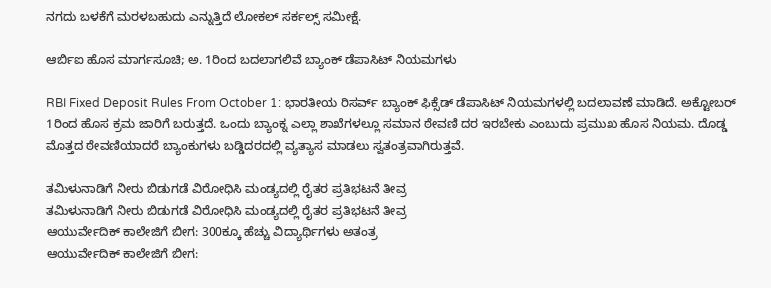ನಗದು ಬಳಕೆಗೆ ಮರಳಬಹುದು ಎನ್ನುತ್ತಿದೆ ಲೋಕಲ್ ಸರ್ಕಲ್ಸ್ ಸಮೀಕ್ಷೆ.

ಆರ್ಬಿಐ ಹೊಸ ಮಾರ್ಗಸೂಚಿ; ಅ. 1ರಿಂದ ಬದಲಾಗಲಿವೆ ಬ್ಯಾಂಕ್ ಡೆಪಾಸಿಟ್ ನಿಯಮಗಳು

RBI Fixed Deposit Rules From October 1: ಭಾರತೀಯ ರಿಸರ್ವ್ ಬ್ಯಾಂಕ್ ಫಿಕ್ಸೆಡ್ ಡೆಪಾಸಿಟ್ ನಿಯಮಗಳಲ್ಲಿ ಬದಲಾವಣೆ ಮಾಡಿದೆ. ಅಕ್ಟೋಬರ್ 1ರಿಂದ ಹೊಸ ಕ್ರಮ ಜಾರಿಗೆ ಬರುತ್ತದೆ. ಒಂದು ಬ್ಯಾಂಕ್ನ ಎಲ್ಲಾ ಶಾಖೆಗಳಲ್ಲೂ ಸಮಾನ ಠೇವಣಿ ದರ ಇರಬೇಕು ಎಂಬುದು ಪ್ರಮುಖ ಹೊಸ ನಿಯಮ. ದೊಡ್ಡ ಮೊತ್ತದ ಠೇವಣಿಯಾದರೆ ಬ್ಯಾಂಕುಗಳು ಬಡ್ಡಿದರದಲ್ಲಿ ವ್ಯತ್ಯಾಸ ಮಾಡಲು ಸ್ವತಂತ್ರವಾಗಿರುತ್ತವೆ.

ತಮಿಳುನಾಡಿಗೆ ನೀರು ಬಿಡುಗಡೆ ವಿರೋಧಿಸಿ ಮಂಡ್ಯದಲ್ಲಿ ರೈತರ ಪ್ರತಿಭಟನೆ ತೀವ್ರ
ತಮಿಳುನಾಡಿಗೆ ನೀರು ಬಿಡುಗಡೆ ವಿರೋಧಿಸಿ ಮಂಡ್ಯದಲ್ಲಿ ರೈತರ ಪ್ರತಿಭಟನೆ ತೀವ್ರ
ಆಯುರ್ವೇದಿಕ್ ಕಾಲೇಜಿಗೆ ಬೀಗ: 300ಕ್ಕೂ ಹೆಚ್ಚು ವಿದ್ಯಾರ್ಥಿಗಳು ಅತಂತ್ರ
ಆಯುರ್ವೇದಿಕ್ ಕಾಲೇಜಿಗೆ ಬೀಗ: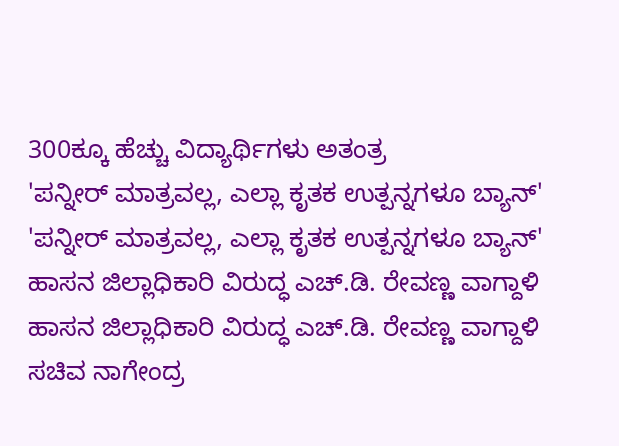300ಕ್ಕೂ ಹೆಚ್ಚು ವಿದ್ಯಾರ್ಥಿಗಳು ಅತಂತ್ರ
'ಪನ್ನೀರ್ ಮಾತ್ರವಲ್ಲ, ಎಲ್ಲಾ ಕೃತಕ ಉತ್ಪನ್ನಗಳೂ ಬ್ಯಾನ್'
'ಪನ್ನೀರ್ ಮಾತ್ರವಲ್ಲ, ಎಲ್ಲಾ ಕೃತಕ ಉತ್ಪನ್ನಗಳೂ ಬ್ಯಾನ್'
ಹಾಸನ ಜಿಲ್ಲಾಧಿಕಾರಿ ವಿರುದ್ಧ ಎಚ್.ಡಿ. ರೇವಣ್ಣ ವಾಗ್ದಾಳಿ
ಹಾಸನ ಜಿಲ್ಲಾಧಿಕಾರಿ ವಿರುದ್ಧ ಎಚ್.ಡಿ. ರೇವಣ್ಣ ವಾಗ್ದಾಳಿ
ಸಚಿವ ನಾಗೇಂದ್ರ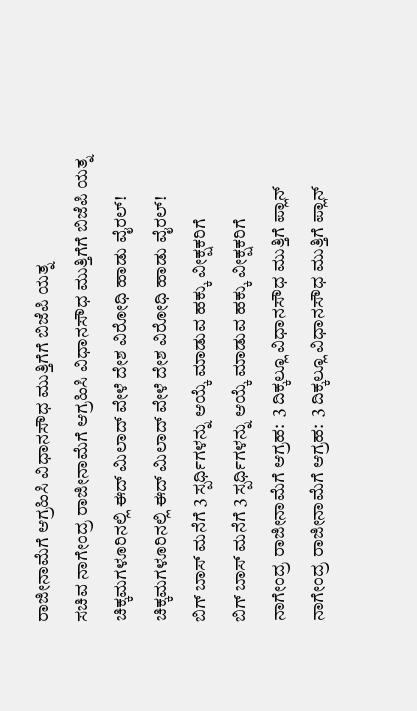ರಾಜೀನಾಮೆಗೆ ಆಗ್ರಹಿಸಿ ವಿಧಾನಸೌಧ ಮುತ್ತಿಗೆಗೆ ಬಿಜೆಪಿ ಯತ್ನ
ಸಚಿವ ನಾಗೇಂದ್ರ ರಾಜೀನಾಮೆಗೆ ಆಗ್ರಹಿಸಿ ವಿಧಾನಸೌಧ ಮುತ್ತಿಗೆಗೆ ಬಿಜೆಪಿ ಯತ್ನ
ಚಿಕ್ಕಮಗಳೂರಿನಲ್ಲಿ ಈದ್ ಮಿಲಾದ್ ವೇಳೆ ದೇಶ ವಿರೋಧಿ ಹಾಡು ವೈರಲ್!
ಚಿಕ್ಕಮಗಳೂರಿನಲ್ಲಿ ಈದ್ ಮಿಲಾದ್ ವೇಳೆ ದೇಶ ವಿರೋಧಿ ಹಾಡು ವೈರಲ್!
ಬಿಗ್ ಬಾಸ್ ಮನೆಗೆ 3 ಸ್ಪರ್ಧಿಗಳನ್ನು ಆಯ್ಕೆ ಮಾಡುವ ಹಕ್ಕು ವೀಕ್ಷಕರಿಗೆ
ಬಿಗ್ ಬಾಸ್ ಮನೆಗೆ 3 ಸ್ಪರ್ಧಿಗಳನ್ನು ಆಯ್ಕೆ ಮಾಡುವ ಹಕ್ಕು ವೀಕ್ಷಕರಿಗೆ
ನಾಗೇಂದ್ರ ರಾಜೀನಾಮೆಗೆ ಆಗ್ರಹ:  3 ದಿಕ್ಕಲ್ಲೂ ವಿಧಾನಸೌಧ ಮುತ್ತಿಗೆ ಪ್ಲಾನ್
ನಾಗೇಂದ್ರ ರಾಜೀನಾಮೆಗೆ ಆಗ್ರಹ:  3 ದಿಕ್ಕಲ್ಲೂ ವಿಧಾನಸೌಧ ಮುತ್ತಿಗೆ ಪ್ಲಾನ್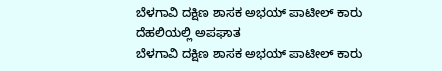ಬೆಳಗಾವಿ ದಕ್ಷಿಣ ಶಾಸಕ ಅಭಯ್ ಪಾಟೀಲ್ ಕಾರು ದೆಹಲಿಯಲ್ಲಿ ಅಪಘಾತ
ಬೆಳಗಾವಿ ದಕ್ಷಿಣ ಶಾಸಕ ಅಭಯ್ ಪಾಟೀಲ್ ಕಾರು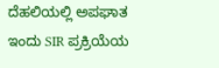ದೆಹಲಿಯಲ್ಲಿ ಅಪಘಾತ
ಇಂದು SIR ಪ್ರಕ್ರಿಯೆಯ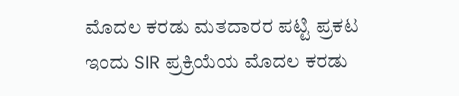ಮೊದಲ ಕರಡು ಮತದಾರರ ಪಟ್ಟಿ ಪ್ರಕಟ
ಇಂದು SIR ಪ್ರಕ್ರಿಯೆಯ ಮೊದಲ ಕರಡು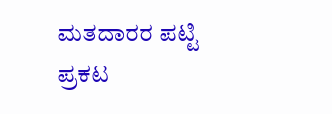ಮತದಾರರ ಪಟ್ಟಿ ಪ್ರಕಟ